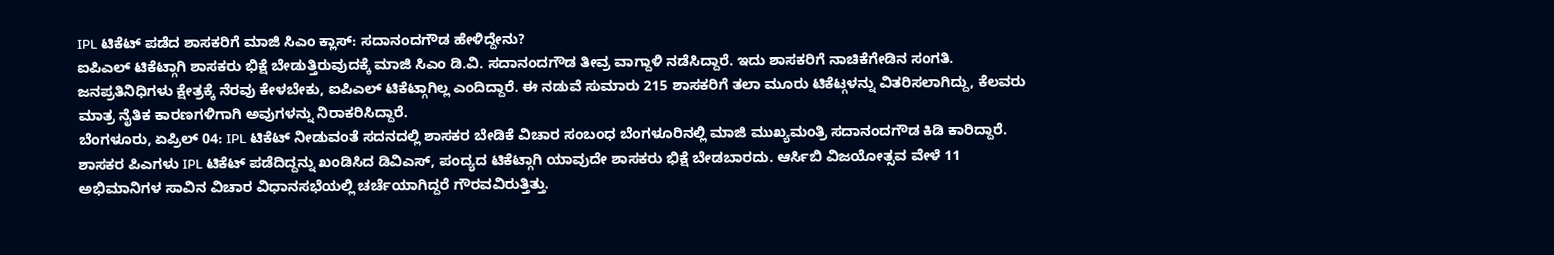IPL ಟಿಕೆಟ್ ಪಡೆದ ಶಾಸಕರಿಗೆ ಮಾಜಿ ಸಿಎಂ ಕ್ಲಾಸ್: ಸದಾನಂದಗೌಡ ಹೇಳಿದ್ದೇನು?
ಐಪಿಎಲ್ ಟಿಕೆಟ್ಗಾಗಿ ಶಾಸಕರು ಭಿಕ್ಷೆ ಬೇಡುತ್ತಿರುವುದಕ್ಕೆ ಮಾಜಿ ಸಿಎಂ ಡಿ.ವಿ. ಸದಾನಂದಗೌಡ ತೀವ್ರ ವಾಗ್ದಾಳಿ ನಡೆಸಿದ್ದಾರೆ. ಇದು ಶಾಸಕರಿಗೆ ನಾಚಿಕೆಗೇಡಿನ ಸಂಗತಿ. ಜನಪ್ರತಿನಿಧಿಗಳು ಕ್ಷೇತ್ರಕ್ಕೆ ನೆರವು ಕೇಳಬೇಕು, ಐಪಿಎಲ್ ಟಿಕೆಟ್ಗಾಗಿಲ್ಲ ಎಂದಿದ್ದಾರೆ. ಈ ನಡುವೆ ಸುಮಾರು 215 ಶಾಸಕರಿಗೆ ತಲಾ ಮೂರು ಟಿಕೆಟ್ಗಳನ್ನು ವಿತರಿಸಲಾಗಿದ್ದು, ಕೆಲವರು ಮಾತ್ರ ನೈತಿಕ ಕಾರಣಗಳಿಗಾಗಿ ಅವುಗಳನ್ನು ನಿರಾಕರಿಸಿದ್ದಾರೆ.
ಬೆಂಗಳೂರು, ಏಪ್ರಿಲ್ 04: IPL ಟಿಕೆಟ್ ನೀಡುವಂತೆ ಸದನದಲ್ಲಿ ಶಾಸಕರ ಬೇಡಿಕೆ ವಿಚಾರ ಸಂಬಂಧ ಬೆಂಗಳೂರಿನಲ್ಲಿ ಮಾಜಿ ಮುಖ್ಯಮಂತ್ರಿ ಸದಾನಂದಗೌಡ ಕಿಡಿ ಕಾರಿದ್ದಾರೆ. ಶಾಸಕರ ಪಿಎಗಳು IPL ಟಿಕೆಟ್ ಪಡೆದಿದ್ದನ್ನು ಖಂಡಿಸಿದ ಡಿವಿಎಸ್, ಪಂದ್ಯದ ಟಿಕೆಟ್ಗಾಗಿ ಯಾವುದೇ ಶಾಸಕರು ಭಿಕ್ಷೆ ಬೇಡಬಾರದು. ಆರ್ಸಿಬಿ ವಿಜಯೋತ್ಸವ ವೇಳೆ 11 ಅಭಿಮಾನಿಗಳ ಸಾವಿನ ವಿಚಾರ ವಿಧಾನಸಭೆಯಲ್ಲಿ ಚರ್ಚೆಯಾಗಿದ್ದರೆ ಗೌರವವಿರುತ್ತಿತ್ತು.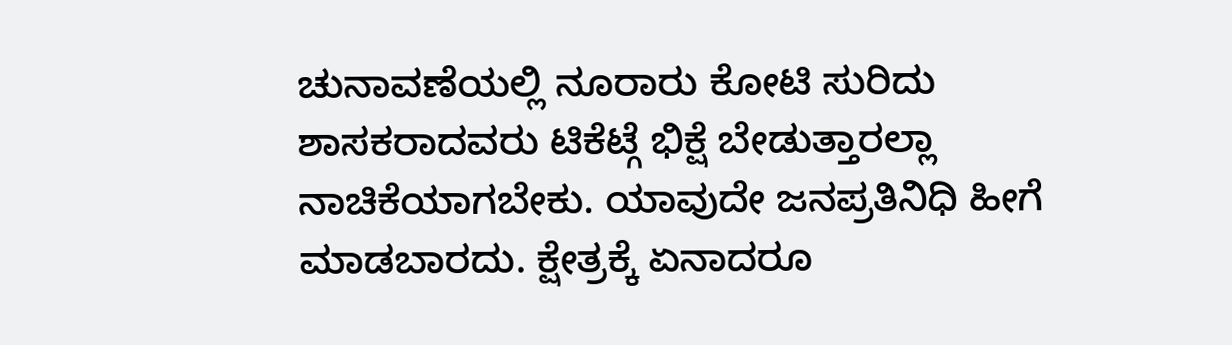ಚುನಾವಣೆಯಲ್ಲಿ ನೂರಾರು ಕೋಟಿ ಸುರಿದು ಶಾಸಕರಾದವರು ಟಿಕೆಟ್ಗೆ ಭಿಕ್ಷೆ ಬೇಡುತ್ತಾರಲ್ಲಾ ನಾಚಿಕೆಯಾಗಬೇಕು. ಯಾವುದೇ ಜನಪ್ರತಿನಿಧಿ ಹೀಗೆ ಮಾಡಬಾರದು. ಕ್ಷೇತ್ರಕ್ಕೆ ಏನಾದರೂ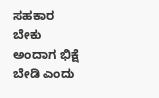ಸಹಕಾರ ಬೇಕು ಅಂದಾಗ ಭಿಕ್ಷೆ ಬೇಡಿ ಎಂದು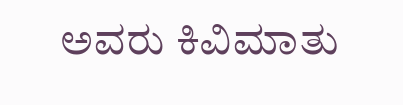ಅವರು ಕಿವಿಮಾತು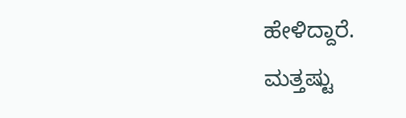ಹೇಳಿದ್ದಾರೆ.
ಮತ್ತಷ್ಟು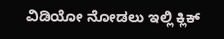ವಿಡಿಯೋ ನೋಡಲು ಇಲ್ಲಿ ಕ್ಲಿಕ್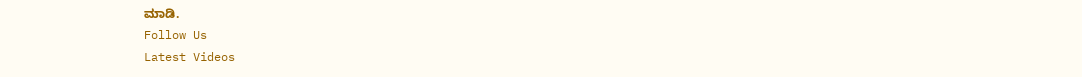ಮಾಡಿ.
Follow Us
Latest Videos